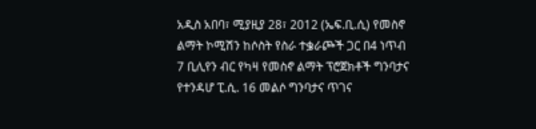አዲስ አበባ፣ ሚያዚያ 28፣ 2012 (ኤፍ.ቢ.ሲ) የመስኖ ልማት ኮሚሽን ከሶስት የስራ ተቌራጮች ጋር በ4 ነጥብ 7 ቢሊየን ብር የካዛ የመስኖ ልማት ፕሮጀክቶች ግንባታና የተንዳሆ ፒ.ሲ. 16 መልሶ ግንባታና ጥገና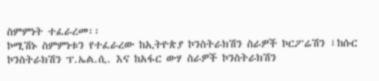ስምምነት ተፈራረመ፡፡
ኮሚሽኑ ስምምነቱን የተፈራረው ከኢትዮጵያ ኮንስትራክሽን ስራዎች ኮርፖሬሽን ፣ከሱር ኮንስትራክሽን ፕ.ኤል.ሲ. እና ከአፋር ውሃ ስራዎች ኮንስትራክሽን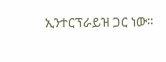ኢንተርፕራይዝ ጋር ነው።